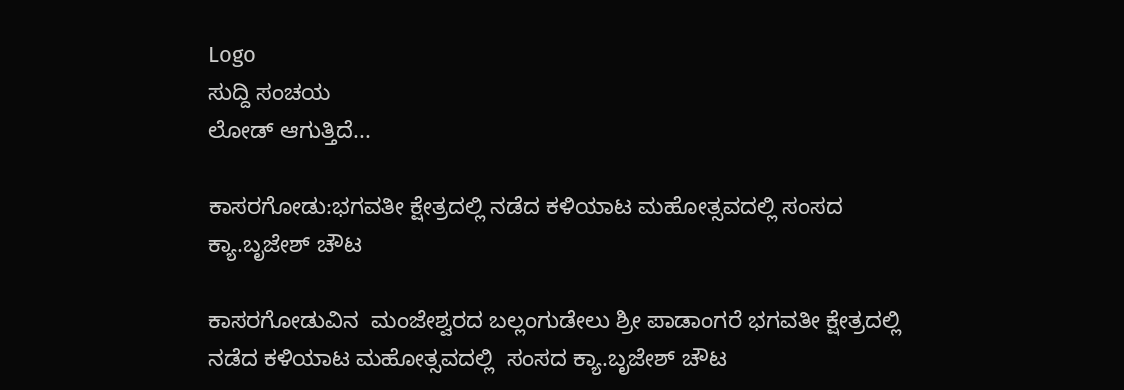Logo
ಸುದ್ದಿ ಸಂಚಯ
ಲೋಡ್ ಆಗುತ್ತಿದೆ...

ಕಾಸರಗೋಡು:ಭಗವತೀ ಕ್ಷೇತ್ರದಲ್ಲಿ ನಡೆದ ಕಳಿಯಾಟ ಮಹೋತ್ಸವದಲ್ಲಿ ಸಂಸದ ಕ್ಯಾ.ಬೃಜೇಶ್ ಚೌಟ

ಕಾಸರಗೋಡುವಿನ  ಮಂಜೇಶ್ವರದ ಬಲ್ಲಂಗುಡೇಲು ಶ್ರೀ ಪಾಡಾಂಗರೆ ಭಗವತೀ ಕ್ಷೇತ್ರದಲ್ಲಿ ನಡೆದ ಕಳಿಯಾಟ ಮಹೋತ್ಸವದಲ್ಲಿ  ಸಂಸದ ಕ್ಯಾ.ಬೃಜೇಶ್ ಚೌಟ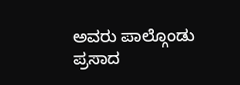ಅವರು ಪಾಲ್ಗೊಂಡು  ಪ್ರಸಾದ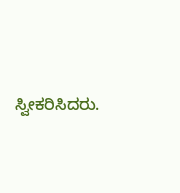ಸ್ವೀಕರಿಸಿದರು.